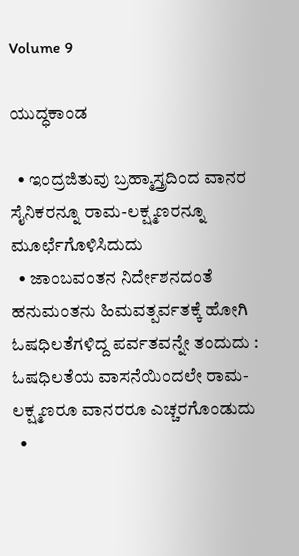Volume 9

ಯುದ್ಧಕಾಂಡ

  • ಇಂದ್ರಜಿತುವು ಬ್ರಹ್ಮಾಸ್ತ್ರದಿಂದ ವಾನರ ಸೈನಿಕರನ್ನೂ ರಾಮ-ಲಕ್ಷ್ಮಣರನ್ನೂ ಮೂರ್ಛೆಗೊಳಿಸಿದುದು
  • ಜಾಂಬವಂತನ ನಿರ್ದೇಶನದಂತೆ ಹನುಮಂತನು ಹಿಮವತ್ಪರ್ವತಕ್ಕೆ ಹೋಗಿ ಓಷಧಿಲತೆಗಳಿದ್ದ ಪರ್ವತವನ್ನೇ ತಂದುದು : ಓಷಧಿಲತೆಯ ವಾಸನೆಯಿಂದಲೇ ರಾಮ-ಲಕ್ಷ್ಮಣರೂ ವಾನರರೂ ಎಚ್ಚರಗೊಂಡುದು
  •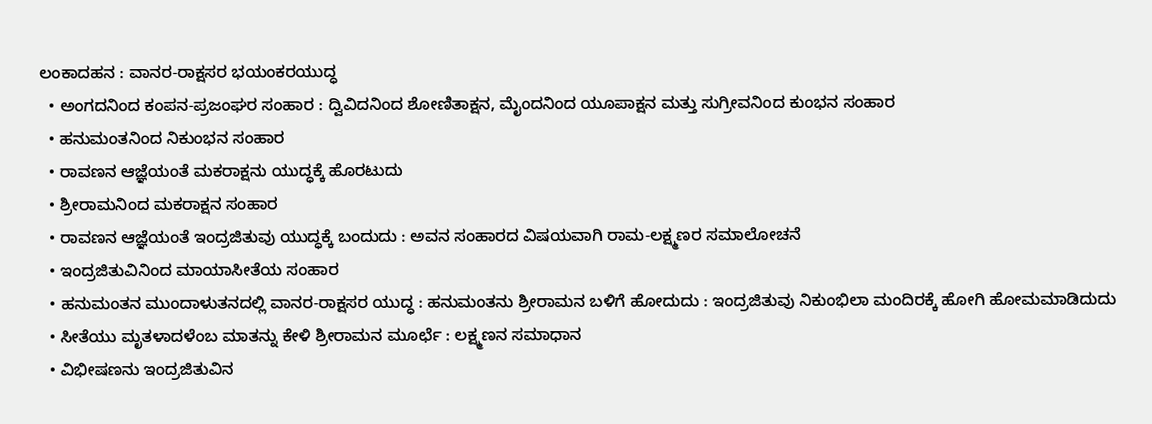ಲಂಕಾದಹನ : ವಾನರ-ರಾಕ್ಷಸರ ಭಯಂಕರಯುದ್ಧ
  • ಅಂಗದನಿಂದ ಕಂಪನ-ಪ್ರಜಂಘರ ಸಂಹಾರ : ದ್ವಿವಿದನಿಂದ ಶೋಣಿತಾಕ್ಷನ, ಮೈಂದನಿಂದ ಯೂಪಾಕ್ಷನ ಮತ್ತು ಸುಗ್ರೀವನಿಂದ ಕುಂಭನ ಸಂಹಾರ
  • ಹನುಮಂತನಿಂದ ನಿಕುಂಭನ ಸಂಹಾರ
  • ರಾವಣನ ಆಜ್ಞೆಯಂತೆ ಮಕರಾಕ್ಷನು ಯುದ್ಧಕ್ಕೆ ಹೊರಟುದು
  • ಶ್ರೀರಾಮನಿಂದ ಮಕರಾಕ್ಷನ ಸಂಹಾರ
  • ರಾವಣನ ಆಜ್ಞೆಯಂತೆ ಇಂದ್ರಜಿತುವು ಯುದ್ಧಕ್ಕೆ ಬಂದುದು : ಅವನ ಸಂಹಾರದ ವಿಷಯವಾಗಿ ರಾಮ-ಲಕ್ಷ್ಮಣರ ಸಮಾಲೋಚನೆ
  • ಇಂದ್ರಜಿತುವಿನಿಂದ ಮಾಯಾಸೀತೆಯ ಸಂಹಾರ
  • ಹನುಮಂತನ ಮುಂದಾಳುತನದಲ್ಲಿ ವಾನರ-ರಾಕ್ಷಸರ ಯುದ್ಧ : ಹನುಮಂತನು ಶ್ರೀರಾಮನ ಬಳಿಗೆ ಹೋದುದು : ಇಂದ್ರಜಿತುವು ನಿಕುಂಭಿಲಾ ಮಂದಿರಕ್ಕೆ ಹೋಗಿ ಹೋಮಮಾಡಿದುದು
  • ಸೀತೆಯು ಮೃತಳಾದಳೆಂಬ ಮಾತನ್ನು ಕೇಳಿ ಶ್ರೀರಾಮನ ಮೂರ್ಛೆ : ಲಕ್ಷ್ಮಣನ ಸಮಾಧಾನ
  • ವಿಭೀಷಣನು ಇಂದ್ರಜಿತುವಿನ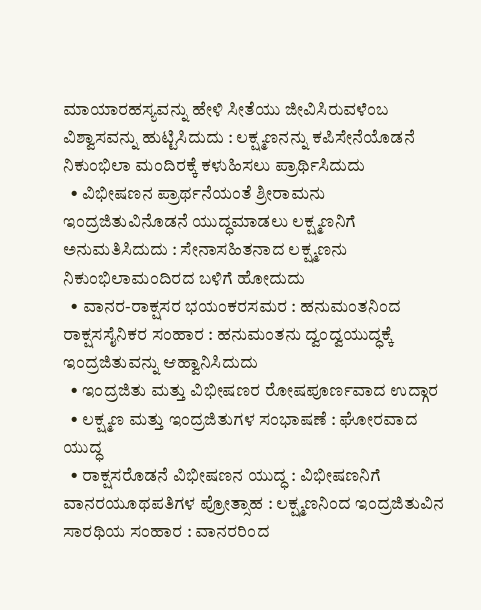ಮಾಯಾರಹಸ್ಯವನ್ನು ಹೇಳಿ ಸೀತೆಯು ಜೀವಿಸಿರುವಳೆಂಬ ವಿಶ್ವಾಸವನ್ನು ಹುಟ್ಟಿಸಿದುದು : ಲಕ್ಷ್ಮಣನನ್ನು ಕಪಿಸೇನೆಯೊಡನೆ ನಿಕುಂಭಿಲಾ ಮಂದಿರಕ್ಕೆ ಕಳುಹಿಸಲು ಪ್ರಾರ್ಥಿಸಿದುದು
  • ವಿಭೀಷಣನ ಪ್ರಾರ್ಥನೆಯಂತೆ ಶ್ರೀರಾಮನು ಇಂದ್ರಜಿತುವಿನೊಡನೆ ಯುದ್ಧಮಾಡಲು ಲಕ್ಷ್ಮಣನಿಗೆ ಅನುಮತಿಸಿದುದು : ಸೇನಾಸಹಿತನಾದ ಲಕ್ಷ್ಮಣನು ನಿಕುಂಭಿಲಾಮಂದಿರದ ಬಳಿಗೆ ಹೋದುದು
  • ವಾನರ-ರಾಕ್ಷಸರ ಭಯಂಕರಸಮರ : ಹನುಮಂತನಿಂದ ರಾಕ್ಷಸಸೈನಿಕರ ಸಂಹಾರ : ಹನುಮಂತನು ದ್ವಂದ್ವಯುದ್ಧಕ್ಕೆ ಇಂದ್ರಜಿತುವನ್ನು ಆಹ್ವಾನಿಸಿದುದು
  • ಇಂದ್ರಜಿತು ಮತ್ತು ವಿಭೀಷಣರ ರೋಷಪೂರ್ಣವಾದ ಉದ್ಗಾರ
  • ಲಕ್ಷ್ಮಣ ಮತ್ತು ಇಂದ್ರಜಿತುಗಳ ಸಂಭಾಷಣೆ : ಘೋರವಾದ ಯುದ್ಧ
  • ರಾಕ್ಷಸರೊಡನೆ ವಿಭೀಷಣನ ಯುದ್ಧ : ವಿಭೀಷಣನಿಗೆ ವಾನರಯೂಥಪತಿಗಳ ಪ್ರೋತ್ಸಾಹ : ಲಕ್ಷ್ಮಣನಿಂದ ಇಂದ್ರಜಿತುವಿನ ಸಾರಥಿಯ ಸಂಹಾರ : ವಾನರರಿಂದ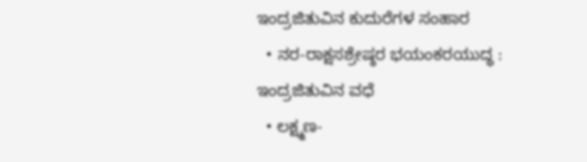ಇಂದ್ರಜಿತುವಿನ ಕುದುರೆಗಳ ಸಂಹಾರ
  • ನರ-ರಾಕ್ಷಸಶ್ರೇಷ್ಠರ ಭಯಂಕರಯುದ್ಧ : ಇಂದ್ರಜಿತುವಿನ ವಧೆ
  • ಲಕ್ಷ್ಮಣ-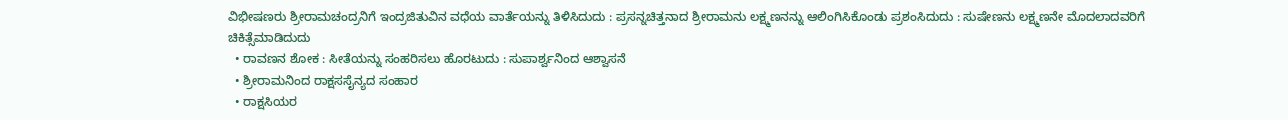ವಿಭೀಷಣರು ಶ್ರೀರಾಮಚಂದ್ರನಿಗೆ ಇಂದ್ರಜಿತುವಿನ ವಧೆಯ ವಾರ್ತೆಯನ್ನು ತಿಳಿಸಿದುದು : ಪ್ರಸನ್ನಚಿತ್ತನಾದ ಶ್ರೀರಾಮನು ಲಕ್ಷ್ಮಣನನ್ನು ಆಲಿಂಗಿಸಿಕೊಂಡು ಪ್ರಶಂಸಿದುದು : ಸುಷೇಣನು ಲಕ್ಷ್ಮಣನೇ ಮೊದಲಾದವರಿಗೆ ಚಿಕಿತ್ಸೆಮಾಡಿದುದು
  • ರಾವಣನ ಶೋಕ : ಸೀತೆಯನ್ನು ಸಂಹರಿಸಲು ಹೊರಟುದು : ಸುಪಾರ್ಶ್ವನಿಂದ ಆಶ್ವಾಸನೆ
  • ಶ್ರೀರಾಮನಿಂದ ರಾಕ್ಷಸಸೈನ್ಯದ ಸಂಹಾರ
  • ರಾಕ್ಷಸಿಯರ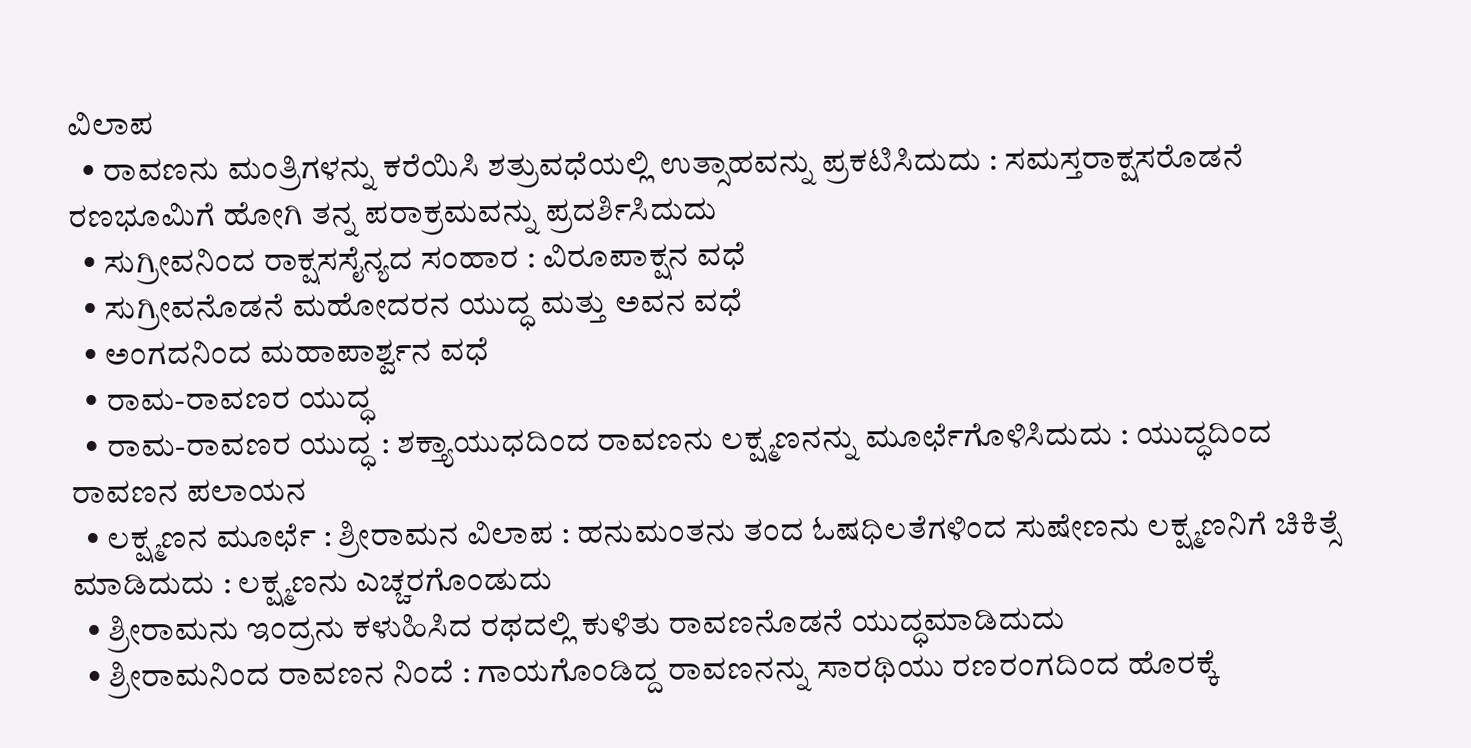ವಿಲಾಪ
  • ರಾವಣನು ಮಂತ್ರಿಗಳನ್ನು ಕರೆಯಿಸಿ ಶತ್ರುವಧೆಯಲ್ಲಿ ಉತ್ಸಾಹವನ್ನು ಪ್ರಕಟಿಸಿದುದು : ಸಮಸ್ತರಾಕ್ಷಸರೊಡನೆ ರಣಭೂಮಿಗೆ ಹೋಗಿ ತನ್ನ ಪರಾಕ್ರಮವನ್ನು ಪ್ರದರ್ಶಿಸಿದುದು
  • ಸುಗ್ರೀವನಿಂದ ರಾಕ್ಷಸಸೈನ್ಯದ ಸಂಹಾರ : ವಿರೂಪಾಕ್ಷನ ವಧೆ
  • ಸುಗ್ರೀವನೊಡನೆ ಮಹೋದರನ ಯುದ್ಧ ಮತ್ತು ಅವನ ವಧೆ
  • ಅಂಗದನಿಂದ ಮಹಾಪಾರ್ಶ್ವನ ವಧೆ
  • ರಾಮ-ರಾವಣರ ಯುದ್ಧ
  • ರಾಮ-ರಾವಣರ ಯುದ್ಧ : ಶಕ್ತ್ಯಾಯುಧದಿಂದ ರಾವಣನು ಲಕ್ಷ್ಮಣನನ್ನು ಮೂರ್ಛೆಗೊಳಿಸಿದುದು : ಯುದ್ಧದಿಂದ ರಾವಣನ ಪಲಾಯನ
  • ಲಕ್ಷ್ಮಣನ ಮೂರ್ಛೆ : ಶ್ರೀರಾಮನ ವಿಲಾಪ : ಹನುಮಂತನು ತಂದ ಓಷಧಿಲತೆಗಳಿಂದ ಸುಷೇಣನು ಲಕ್ಷ್ಮಣನಿಗೆ ಚಿಕಿತ್ಸೆ ಮಾಡಿದುದು : ಲಕ್ಷ್ಮಣನು ಎಚ್ಚರಗೊಂಡುದು
  • ಶ್ರೀರಾಮನು ಇಂದ್ರನು ಕಳುಹಿಸಿದ ರಥದಲ್ಲಿ ಕುಳಿತು ರಾವಣನೊಡನೆ ಯುದ್ಧಮಾಡಿದುದು
  • ಶ್ರೀರಾಮನಿಂದ ರಾವಣನ ನಿಂದೆ : ಗಾಯಗೊಂಡಿದ್ದ ರಾವಣನನ್ನು ಸಾರಥಿಯು ರಣರಂಗದಿಂದ ಹೊರಕ್ಕೆ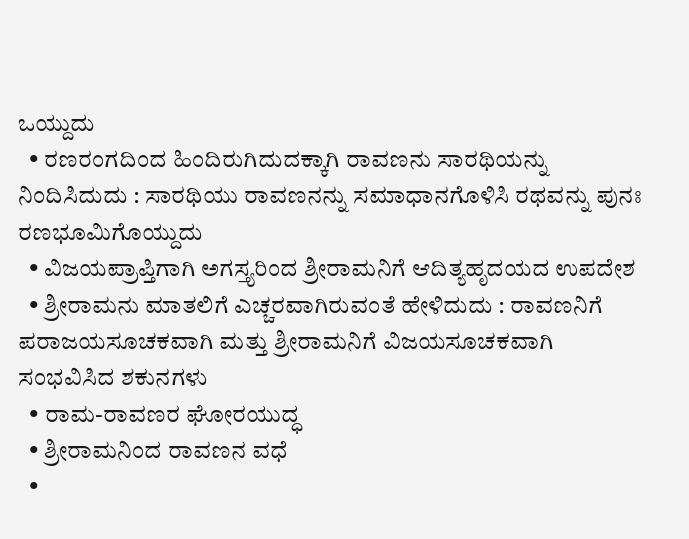ಒಯ್ದುದು
  • ರಣರಂಗದಿಂದ ಹಿಂದಿರುಗಿದುದಕ್ಕಾಗಿ ರಾವಣನು ಸಾರಥಿಯನ್ನು ನಿಂದಿಸಿದುದು : ಸಾರಥಿಯು ರಾವಣನನ್ನು ಸಮಾಧಾನಗೊಳಿಸಿ ರಥವನ್ನು ಪುನಃ ರಣಭೂಮಿಗೊಯ್ದುದು
  • ವಿಜಯಪ್ರಾಪ್ತಿಗಾಗಿ ಅಗಸ್ತ್ಯರಿಂದ ಶ್ರೀರಾಮನಿಗೆ ಆದಿತ್ಯಹೃದಯದ ಉಪದೇಶ
  • ಶ್ರೀರಾಮನು ಮಾತಲಿಗೆ ಎಚ್ಚರವಾಗಿರುವಂತೆ ಹೇಳಿದುದು : ರಾವಣನಿಗೆ ಪರಾಜಯಸೂಚಕವಾಗಿ ಮತ್ತು ಶ್ರೀರಾಮನಿಗೆ ವಿಜಯಸೂಚಕವಾಗಿ ಸಂಭವಿಸಿದ ಶಕುನಗಳು
  • ರಾಮ-ರಾವಣರ ಘೋರಯುದ್ಧ
  • ಶ್ರೀರಾಮನಿಂದ ರಾವಣನ ವಧೆ
  •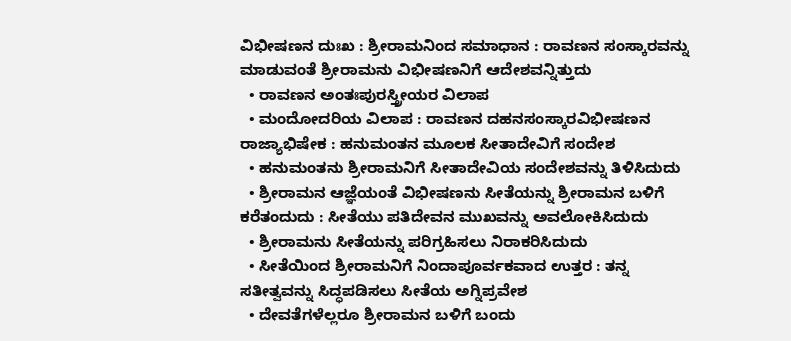ವಿಭೀಷಣನ ದುಃಖ : ಶ್ರೀರಾಮನಿಂದ ಸಮಾಧಾನ : ರಾವಣನ ಸಂಸ್ಕಾರವನ್ನು ಮಾಡುವಂತೆ ಶ್ರೀರಾಮನು ವಿಭೀಷಣನಿಗೆ ಆದೇಶವನ್ನಿತ್ತುದು
  • ರಾವಣನ ಅಂತಃಪುರಸ್ತ್ರೀಯರ ವಿಲಾಪ
  • ಮಂದೋದರಿಯ ವಿಲಾಪ : ರಾವಣನ ದಹನಸಂಸ್ಕಾರವಿಭೀಷಣನ ರಾಜ್ಯಾಭಿಷೇಕ : ಹನುಮಂತನ ಮೂಲಕ ಸೀತಾದೇವಿಗೆ ಸಂದೇಶ
  • ಹನುಮಂತನು ಶ್ರೀರಾಮನಿಗೆ ಸೀತಾದೇವಿಯ ಸಂದೇಶವನ್ನು ತಿಳಿಸಿದುದು
  • ಶ್ರೀರಾಮನ ಆಜ್ಞೆಯಂತೆ ವಿಭೀಷಣನು ಸೀತೆಯನ್ನು ಶ್ರೀರಾಮನ ಬಳಿಗೆ ಕರೆತಂದುದು : ಸೀತೆಯು ಪತಿದೇವನ ಮುಖವನ್ನು ಅವಲೋಕಿಸಿದುದು
  • ಶ್ರೀರಾಮನು ಸೀತೆಯನ್ನು ಪರಿಗ್ರಹಿಸಲು ನಿರಾಕರಿಸಿದುದು
  • ಸೀತೆಯಿಂದ ಶ್ರೀರಾಮನಿಗೆ ನಿಂದಾಪೂರ್ವಕವಾದ ಉತ್ತರ : ತನ್ನ ಸತೀತ್ವವನ್ನು ಸಿದ್ಧಪಡಿಸಲು ಸೀತೆಯ ಅಗ್ನಿಪ್ರವೇಶ
  • ದೇವತೆಗಳೆಲ್ಲರೂ ಶ್ರೀರಾಮನ ಬಳಿಗೆ ಬಂದು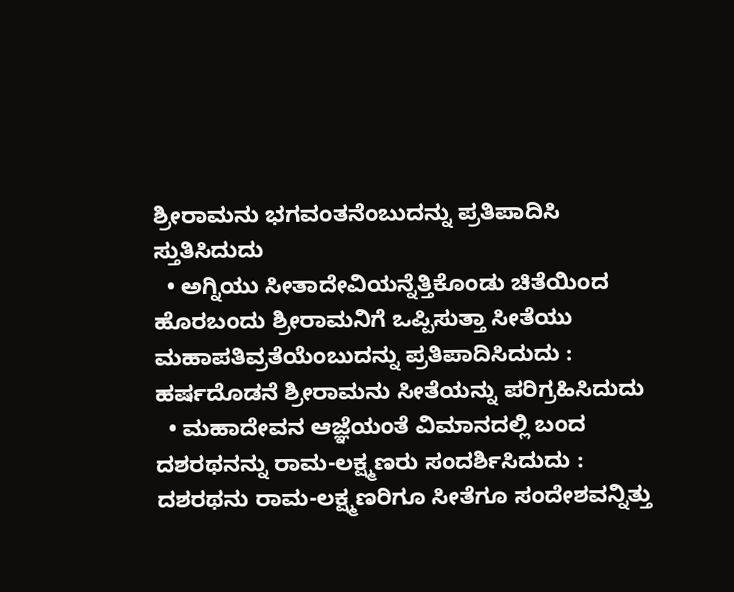ಶ್ರೀರಾಮನು ಭಗವಂತನೆಂಬುದನ್ನು ಪ್ರತಿಪಾದಿಸಿ ಸ್ತುತಿಸಿದುದು
  • ಅಗ್ನಿಯು ಸೀತಾದೇವಿಯನ್ನೆತ್ತಿಕೊಂಡು ಚಿತೆಯಿಂದ ಹೊರಬಂದು ಶ್ರೀರಾಮನಿಗೆ ಒಪ್ಪಿಸುತ್ತಾ ಸೀತೆಯು ಮಹಾಪತಿವ್ರತೆಯೆಂಬುದನ್ನು ಪ್ರತಿಪಾದಿಸಿದುದು : ಹರ್ಷದೊಡನೆ ಶ್ರೀರಾಮನು ಸೀತೆಯನ್ನು ಪರಿಗ್ರಹಿಸಿದುದು
  • ಮಹಾದೇವನ ಆಜ್ಞೆಯಂತೆ ವಿಮಾನದಲ್ಲಿ ಬಂದ ದಶರಥನನ್ನು ರಾಮ-ಲಕ್ಷ್ಮಣರು ಸಂದರ್ಶಿಸಿದುದು : ದಶರಥನು ರಾಮ-ಲಕ್ಷ್ಮಣರಿಗೂ ಸೀತೆಗೂ ಸಂದೇಶವನ್ನಿತ್ತು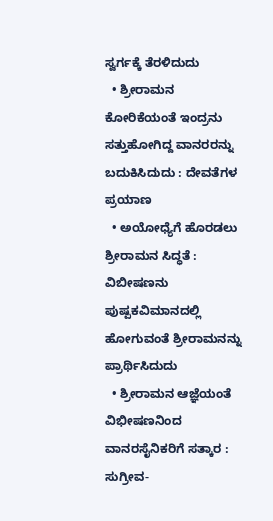ಸ್ವರ್ಗಕ್ಕೆ ತೆರಳಿದುದು
  • ಶ್ರೀರಾಮನ ಕೋರಿಕೆಯಂತೆ ಇಂದ್ರನು ಸತ್ತುಹೋಗಿದ್ದ ವಾನರರನ್ನು ಬದುಕಿಸಿದುದು : ದೇವತೆಗಳ ಪ್ರಯಾಣ
  • ಅಯೋಧ್ಯೆಗೆ ಹೊರಡಲು ಶ್ರೀರಾಮನ ಸಿದ್ಧತೆ : ವಿಬೀಷಣನು ಪುಷ್ಪಕವಿಮಾನದಲ್ಲಿ ಹೋಗುವಂತೆ ಶ್ರೀರಾಮನನ್ನು ಪ್ರಾರ್ಥಿಸಿದುದು
  • ಶ್ರೀರಾಮನ ಆಜ್ಞೆಯಂತೆ ವಿಭೀಷಣನಿಂದ ವಾನರಸೈನಿಕರಿಗೆ ಸತ್ಕಾರ : ಸುಗ್ರೀವ-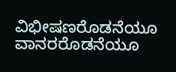ವಿಭೀಷಣರೊಡನೆಯೂ ವಾನರರೊಡನೆಯೂ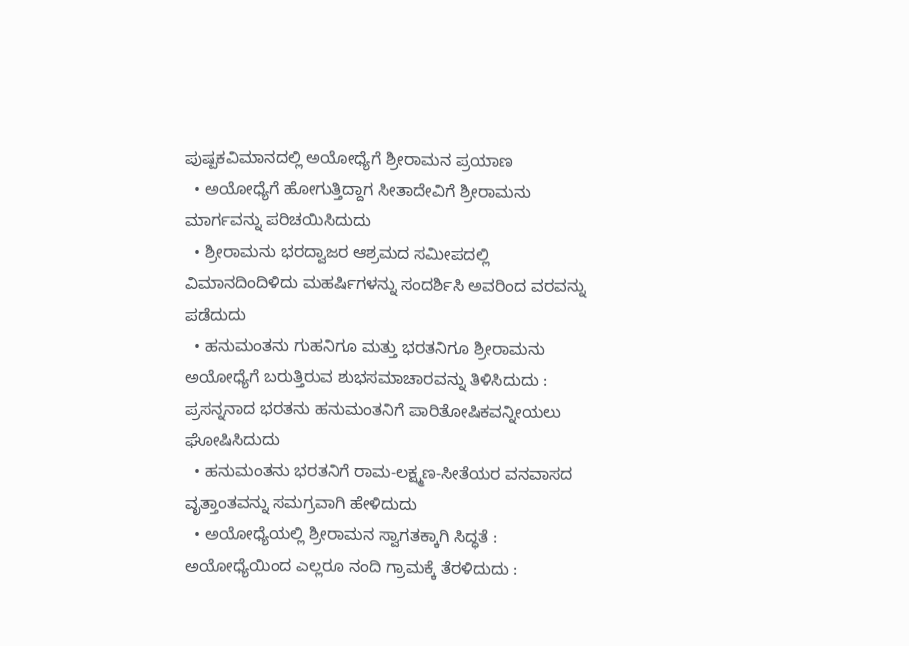ಪುಷ್ಪಕವಿಮಾನದಲ್ಲಿ ಅಯೋಧ್ಯೆಗೆ ಶ್ರೀರಾಮನ ಪ್ರಯಾಣ
  • ಅಯೋಧ್ಯೆಗೆ ಹೋಗುತ್ತಿದ್ದಾಗ ಸೀತಾದೇವಿಗೆ ಶ್ರೀರಾಮನು ಮಾರ್ಗವನ್ನು ಪರಿಚಯಿಸಿದುದು
  • ಶ್ರೀರಾಮನು ಭರದ್ವಾಜರ ಆಶ್ರಮದ ಸಮೀಪದಲ್ಲಿ ವಿಮಾನದಿಂದಿಳಿದು ಮಹರ್ಷಿಗಳನ್ನು ಸಂದರ್ಶಿಸಿ ಅವರಿಂದ ವರವನ್ನು ಪಡೆದುದು
  • ಹನುಮಂತನು ಗುಹನಿಗೂ ಮತ್ತು ಭರತನಿಗೂ ಶ್ರೀರಾಮನು ಅಯೋಧ್ಯೆಗೆ ಬರುತ್ತಿರುವ ಶುಭಸಮಾಚಾರವನ್ನು ತಿಳಿಸಿದುದು : ಪ್ರಸನ್ನನಾದ ಭರತನು ಹನುಮಂತನಿಗೆ ಪಾರಿತೋಷಿಕವನ್ನೀಯಲು ಘೋಷಿಸಿದುದು
  • ಹನುಮಂತನು ಭರತನಿಗೆ ರಾಮ-ಲಕ್ಷ್ಮಣ-ಸೀತೆಯರ ವನವಾಸದ ವೃತ್ತಾಂತವನ್ನು ಸಮಗ್ರವಾಗಿ ಹೇಳಿದುದು
  • ಅಯೋಧ್ಯೆಯಲ್ಲಿ ಶ್ರೀರಾಮನ ಸ್ವಾಗತಕ್ಕಾಗಿ ಸಿದ್ಧತೆ : ಅಯೋಧ್ಯೆಯಿಂದ ಎಲ್ಲರೂ ನಂದಿ ಗ್ರಾಮಕ್ಕೆ ತೆರಳಿದುದು :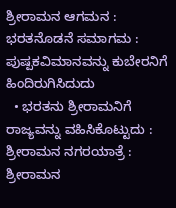ಶ್ರೀರಾಮನ ಆಗಮನ : ಭರತನೊಡನೆ ಸಮಾಗಮ : ಪುಷ್ಪಕವಿಮಾನವನ್ನು ಕುಬೇರನಿಗೆ ಹಿಂದಿರುಗಿಸಿದುದು
  • ಭರತನು ಶ್ರೀರಾಮನಿಗೆ ರಾಜ್ಯವನ್ನು ವಹಿಸಿಕೊಟ್ಟುದು : ಶ್ರೀರಾಮನ ನಗರಯಾತ್ರೆ : ಶ್ರೀರಾಮನ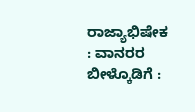ರಾಜ್ಯಾಭಿಷೇಕ : ವಾನರರ ಬೀಳ್ಕೊಡಿಗೆ :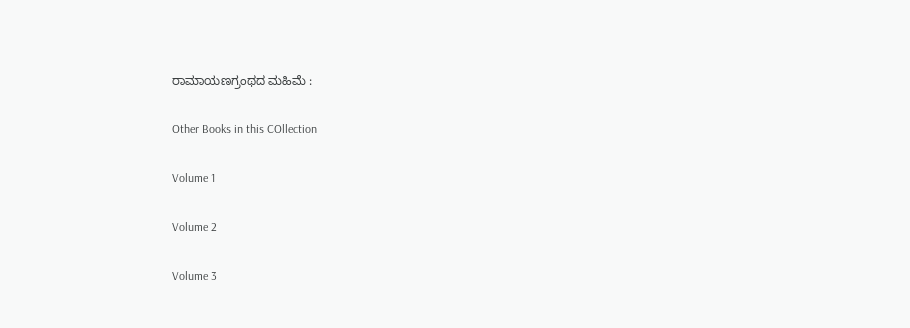ರಾಮಾಯಣಗ್ರಂಥದ ಮಹಿಮೆ :

Other Books in this COllection

Volume 1

Volume 2

Volume 3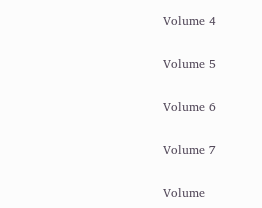Volume 4

Volume 5

Volume 6

Volume 7

Volume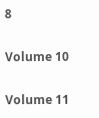8

Volume 10

Volume 11